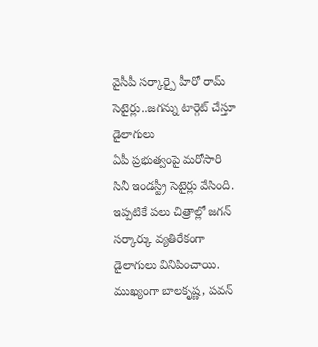వైసీపీ సర్కార్పై హీరో రామ్ సెటైర్లు..జగన్ను టార్గెట్ చేస్తూ డైలాగులు
ఏపీ ప్రభుత్వంపై మరోసారి సినీ ఇండస్ట్రీ సెటైర్లు వేసింది. ఇప్పటికే పలు చిత్రాల్లో జగన్ సర్కార్కు వ్యతిరేకంగా డైలాగులు వినిపించాయి. ముఖ్యంగా బాలకృష్ణ, పవన్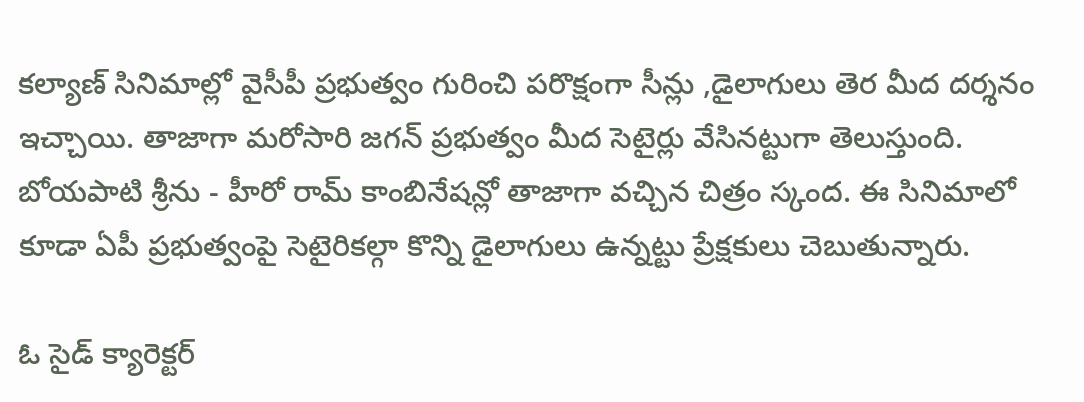కల్యాణ్ సినిమాల్లో వైసీపీ ప్రభుత్వం గురించి పరొక్షంగా సీన్లు ,డైలాగులు తెర మీద దర్శనం ఇచ్చాయి. తాజాగా మరోసారి జగన్ ప్రభుత్వం మీద సెటైర్లు వేసినట్టుగా తెలుస్తుంది. బోయపాటి శ్రీను - హీరో రామ్ కాంబినేషన్లో తాజాగా వచ్చిన చిత్రం స్కంద. ఈ సినిమాలో కూడా ఏపీ ప్రభుత్వంపై సెటైరికల్గా కొన్ని డైలాగులు ఉన్నట్టు ప్రేక్షకులు చెబుతున్నారు.

ఓ సైడ్ క్యారెక్టర్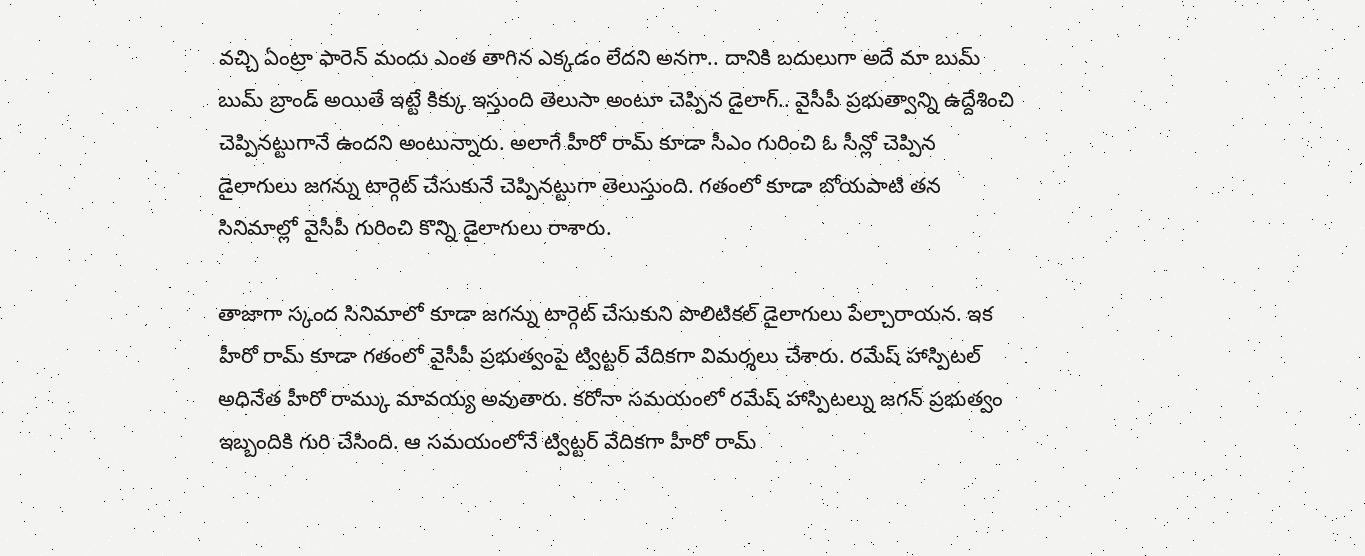వచ్చి ఏంట్రా ఫారెన్ మందు ఎంత తాగిన ఎక్కడం లేదని అనగా.. దానికి బదులుగా అదే మా బుమ్ బుమ్ బ్రాండ్ అయితే ఇట్టే కిక్కు ఇస్తుంది తెలుసా అంటూ చెప్పిన డైలాగ్.. వైసీపీ ప్రభుత్వాన్ని ఉద్దేశించి చెప్పినట్టుగానే ఉందని అంటున్నారు. అలాగే హీరో రామ్ కూడా సీఎం గురించి ఓ సీన్లో చెప్పిన డైలాగులు జగన్ను టార్గెట్ చేసుకునే చెప్పినట్టుగా తెలుస్తుంది. గతంలో కూడా బోయపాటి తన సినిమాల్లో వైసీపీ గురించి కొన్ని డైలాగులు రాశారు.

తాజాగా స్కంద సినిమాలో కూడా జగన్ను టార్గెట్ చేసుకుని పొలిటికల్ డైలాగులు పేల్చారాయన. ఇక హీరో రామ్ కూడా గతంలో వైసీపీ ప్రభుత్వంపై ట్విట్టర్ వేదికగా విమర్శలు చేశారు. రమేష్ హాస్పిటల్ అధినేత హీరో రామ్కు మావయ్య అవుతారు. కరోనా సమయంలో రమేష్ హాస్పిటల్ను జగన్ ప్రభుత్వం ఇబ్బందికి గురి చేసింది. ఆ సమయంలోనే ట్విట్టర్ వేదికగా హీరో రామ్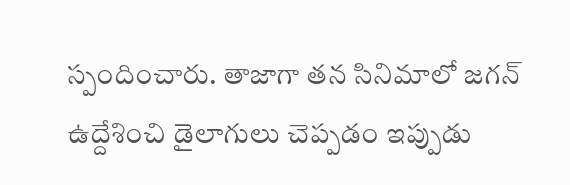స్పందించారు. తాజాగా తన సినిమాలో జగన్ ఉద్దేశించి డైలాగులు చెప్పడం ఇప్పుడు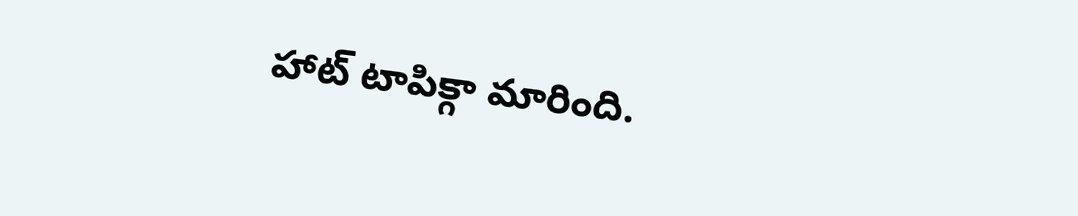హాట్ టాపిక్గా మారింది.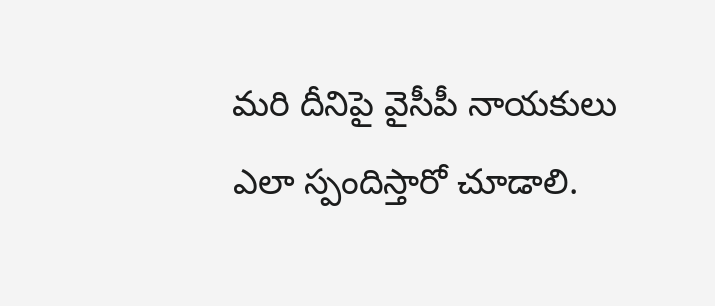మరి దీనిపై వైసీపీ నాయకులు ఎలా స్పందిస్తారో చూడాలి.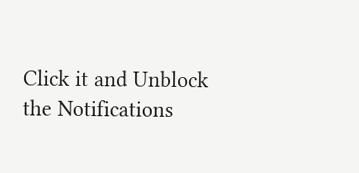Click it and Unblock the Notifications